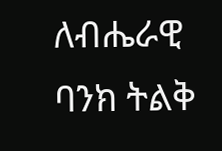ለብሔራዊ ባንክ ትልቅ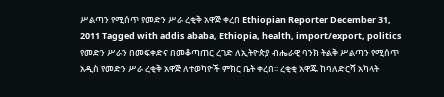ሥልጣን የሚሰጥ የመድን ሥራ ረቂቅ አዋጅ ቀረበ Ethiopian Reporter December 31, 2011 Tagged with addis ababa, Ethiopia, health, import/export, politics የመድን ሥራን በመፍቀድና በመቆጣጠር ረገድ ለኢትዮጵያ ብሔራዊ ባንክ ትልቅ ሥልጣን የሚሰጥ አዲስ የመድን ሥራ ረቂቅ አዋጅ ለተወካዮች ምክር ቤት ቀረበ፡፡ ረቂቂ አዋጁ ከባለድርሻ አካላት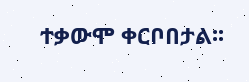ተቃውሞ ቀርቦበታል፡፡